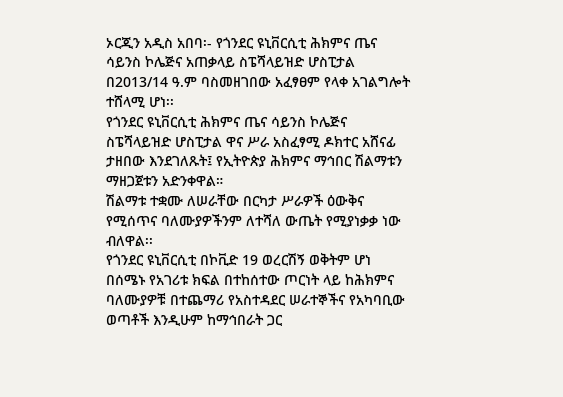ኦርጂን አዲስ አበባ፡- የጎንደር ዩኒቨርሲቲ ሕክምና ጤና ሳይንስ ኮሌጅና አጠቃላይ ስፔሻላይዝድ ሆስፒታል በ2013/14 ዓ.ም ባስመዘገበው አፈፃፀም የላቀ አገልግሎት ተሸላሚ ሆነ፡፡
የጎንደር ዩኒቨርሲቲ ሕክምና ጤና ሳይንስ ኮሌጅና ስፔሻላይዝድ ሆስፒታል ዋና ሥራ አስፈፃሚ ዶክተር አሸናፊ ታዘበው እንደገለጹት፤ የኢትዮጵያ ሕክምና ማኅበር ሽልማቱን ማዘጋጀቱን አድንቀዋል።
ሽልማቱ ተቋሙ ለሠራቸው በርካታ ሥራዎች ዕውቅና የሚሰጥና ባለሙያዎችንም ለተሻለ ውጤት የሚያነቃቃ ነው ብለዋል፡፡
የጎንደር ዩኒቨርሲቲ በኮቪድ 19 ወረርሽኝ ወቅትም ሆነ በሰሜኑ የአገሪቱ ክፍል በተከሰተው ጦርነት ላይ ከሕክምና ባለሙያዎቹ በተጨማሪ የአስተዳደር ሠራተኞችና የአካባቢው ወጣቶች እንዲሁም ከማኅበራት ጋር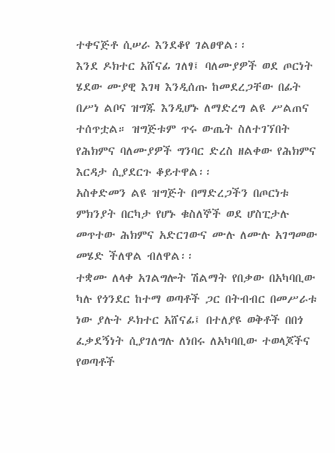ተቀናጅቶ ሲሠራ እንደቆየ ገልፀዋል፡፡
እንደ ዶክተር አሸናፊ ገለፃ፤ ባለሙያዎች ወደ ጦርነት ሄደው ሙያዊ እገዛ እንዲሰጡ ከመደረጋቸው በፊት በሥነ ልቦና ዝግጁ እንዲሆኑ ለማድረግ ልዩ ሥልጠና ተሰጥቷል። ዝግጅቱም ጥሩ ውጤት ስለተገኘበት የሕክምና ባለሙያዎች ግንባር ድረስ ዘልቀው የሕክምና እርዳታ ሲያደርጉ ቆይተዋል፡፡
አስቀድመን ልዩ ዝግጅት በማድረጋችን በጦርነቱ ምክንያት በርካታ የሆኑ ቁስለኞች ወደ ሆስፒታሉ መጥተው ሕክምና አድርገውና ሙሉ ለሙሉ አገግመው መሄድ ችለዋል ብለዋል፡፡
ተቋሙ ለላቀ አገልግሎት ሽልማት የበቃው በአካባቢው ካሉ የጎንደር ከተማ ወጣቶች ጋር በትብብር በመሥራቱ ነው ያሉት ዶክተር አሸናፊ፤ በተለያዩ ወቅቶች በበጎ ፈቃደኝነት ሲያገለግሉ ለነበሩ ለአካባቢው ተወላጆችና የወጣቶች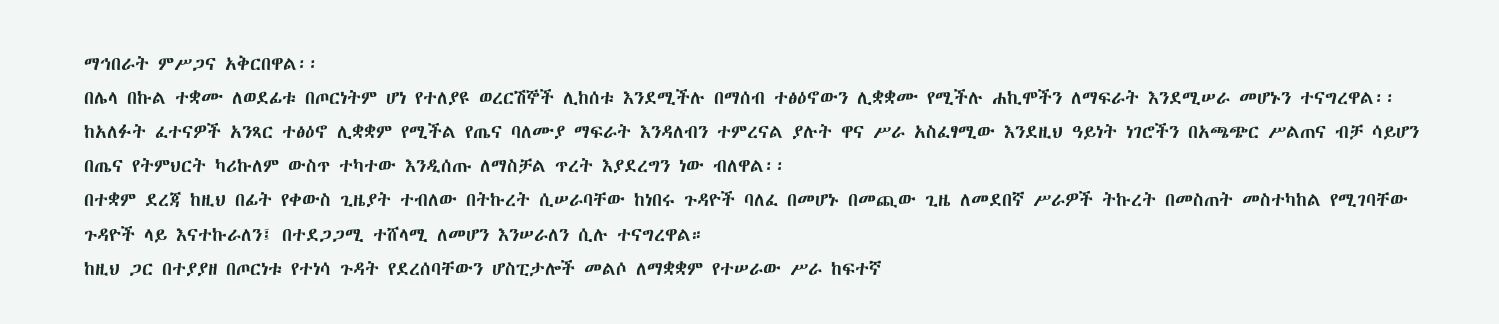ማኅበራት ምሥጋና አቅርበዋል፡፡
በሌላ በኩል ተቋሙ ለወደፊቱ በጦርነትም ሆነ የተለያዩ ወረርሽኞች ሊከሰቱ እንደሚችሉ በማሰብ ተፅዕኖውን ሊቋቋሙ የሚችሉ ሐኪሞችን ለማፍራት እንደሚሠራ መሆኑን ተናግረዋል፡፡
ከአለፉት ፈተናዎች አንጻር ተፅዕኖ ሊቋቋም የሚችል የጤና ባለሙያ ማፍራት እንዳለብን ተምረናል ያሉት ዋና ሥራ አስፈፃሚው እንደዚህ ዓይነት ነገሮችን በአጫጭር ሥልጠና ብቻ ሳይሆን በጤና የትምህርት ካሪኩለም ውስጥ ተካተው እንዲሰጡ ለማስቻል ጥረት እያደረግን ነው ብለዋል፡፡
በተቋም ደረጃ ከዚህ በፊት የቀውስ ጊዜያት ተብለው በትኩረት ሲሠራባቸው ከነበሩ ጉዳዮች ባለፈ በመሆኑ በመጪው ጊዜ ለመደበኛ ሥራዎች ትኩረት በመስጠት መስተካከል የሚገባቸው ጉዳዮች ላይ እናተኩራለን፤ በተደጋጋሚ ተሸላሚ ለመሆን እንሠራለን ሲሉ ተናግረዋል።
ከዚህ ጋር በተያያዘ በጦርነቱ የተነሳ ጉዳት የደረሰባቸውን ሆስፒታሎች መልሶ ለማቋቋም የተሠራው ሥራ ከፍተኛ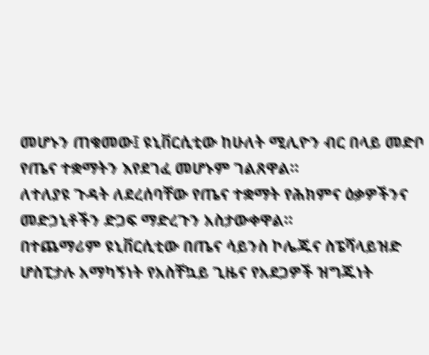መሆኑን ጠቁመው፤ ዩኒቨርሲቲው ከሁለት ሚሊዮን ብር በላይ መድቦ የጤና ተቋማትን እየደገፈ መሆኑም ገልጸዋል።
ለተለያዩ ጉዳት ለደረሰባቸው የጤና ተቋማት የሕክምና ዕቃዎችንና መድኃኒቶችን ድጋፍ ማድረጉን አስታውቀዋል።
በተጨማሪም ዩኒቨርሲቲው በጤና ሳይንስ ኮሌጁና ስፔሻላይዝድ ሆስፒታሉ አማካኝነት የአስቸኳይ ጊዜና የአደጋዎች ዝግጁነት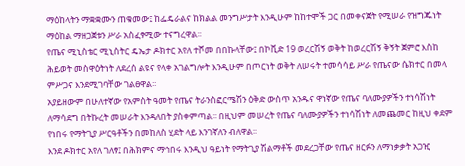ማዕከላትን ማቋቋሙን ጠቁመው፤ ከፌዴራልና ከክልል መንግሥታት እንዲሁም ከከተሞች ጋር በመቀናጀት የሚሠራ የዝግጁነት ማዕከል ማዘጋጀቱን ሥራ አስፈፃሚው ተናግረዋል፡፡
የጤና ሚኒስቴር ሚኒስትር ዴኤታ ዶክተር አየለ ተሾመ በበኩላቸው፤ በኮቪድ 19 ወረርሽኝ ወቅት ከወረርሽኝ ቅኝት ጀምሮ እስከ ሕይወት መስዋዕትነት ለደረሰ ልዩና የላቀ አገልግሎት እንዲሁም በጦርነት ወቅት ለሠሩት ተመሳሳይ ሥራ የጤናው ሴክተር በመላ ምሥጋና እንደሚገባቸው ገልፀዋል፡፡
አያይዘውም በሁለተኛው የአምስት ዓመት የጤና ትራንስፎርሜሽን ዕቅድ ውስጥ አንዱና ዋነኛው የጤና ባለሙያዎችን ተነሳሽነት ለማሳደግ በትኩረት መሠራት እንዳለበት ያስቀምጣል፡፡ በዚህም መሠረት የጤና ባለሙያዎችን ተነሳሽነት ለመጨመር ከዚህ ቀደም የነበሩ የማትጊያ ሥርዓቶችን በመከለስ ሂደት ላይ እንገኛለን ብለዋል፡፡
እንደ ዶክተር አየለ ገለፃ፤ በሕክምና ማኅበሩ እንዲህ ዓይነት የማትጊያ ሽልማቶች መደረጋቸው የጤና ዘርፉን ለማነቃቃት አጋዢ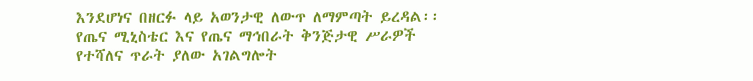እንደሆነና በዘርፉ ላይ አወንታዊ ለውጥ ለማምጣት ይረዳል፡፡ የጤና ሚኒስቴር እና የጤና ማኅበራት ቅንጅታዊ ሥራዎች የተሻለና ጥራት ያለው አገልግሎት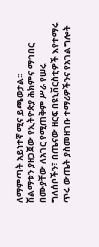ለማምጣት አይነተኛ ሚና ይጫወታል፡፡
ሽልማቱን ያዘጋጀው የኢትዮጵያ ሕክምና ማኅበር በሙያቸው ለአገር የሚጠቅም ሥራ የሠሩ ግለሰቦችን፣ በጤናው ዘርፍ በዩኒቨርስቲዎች እየተማሩ ጥሩ ውጤት ያስመዘገቡ ተማሪዎችንና የአገልግሎት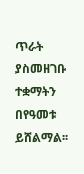ጥራት ያስመዘገቡ ተቋማትን በየዓመቱ ይሸልማል፡፡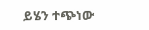ይሄን ተጭነው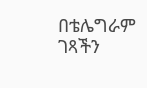በቴሌግራም ገጻችን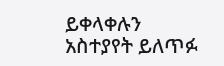ይቀላቀሉን
አስተያየት ይለጥፉ